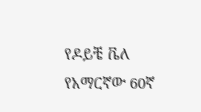የዶይቼ ቬለ የአማርኛው 60ኛ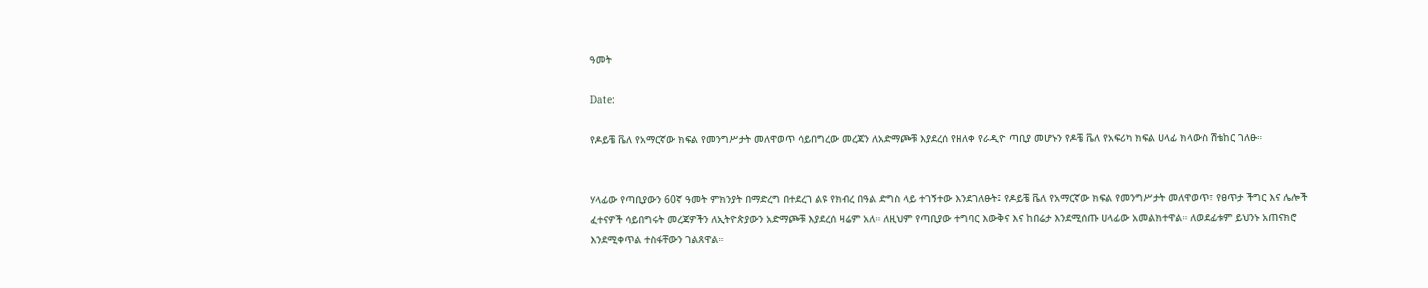ዓመት

Date:

የዶይቼ ቬለ የአማርኛው ክፍል የመንግሥታት መለዋወጥ ሳይበግረው መረጃን ለአድማጮቹ እያደረሰ የዘለቀ የራዲዮ ጣቢያ መሆኑን የዶቼ ቬለ የአፍሪካ ክፍል ሀላፊ ክላውስ ሽቴከር ገለፁ።


ሃላፊው የጣቢያውን 60ኛ ዓመት ምክንያት በማድረግ በተደረገ ልዩ የክብረ በዓል ድግስ ላይ ተገኝተው እንደገለፁት፤ የዶይቼ ቬለ የአማርኛው ክፍል የመንግሥታት መለዋወጥ፣ የፀጥታ ችግር እና ሌሎች ፈተናዎች ሳይበግሩት መረጃዎችን ለኢትዮጵያውን አድማጮቹ እያደረሰ ዛሬም አለ። ለዚህም የጣቢያው ተግባር እውቅና እና ከበሬታ እንደሚሰጡ ሀላፊው አመልክተዋል። ለወደፊቱም ይህንኑ አጠናክሮ እንደሚቀጥል ተስፋቸውን ገልጸዋል።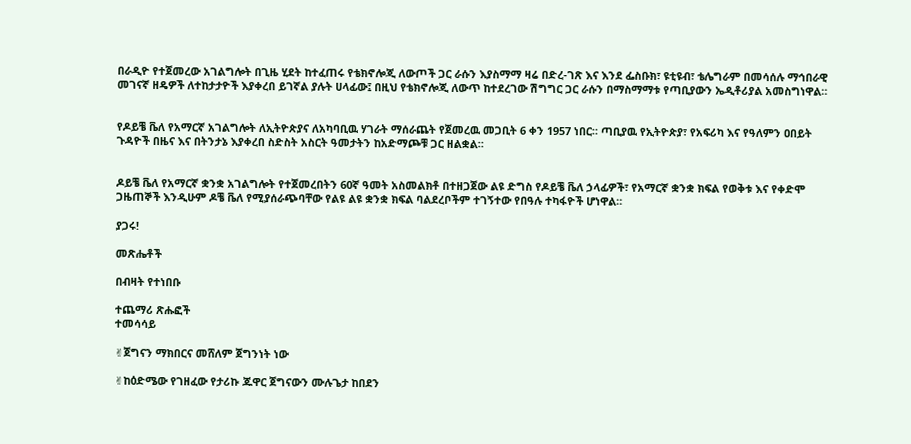በራዲዮ የተጀመረው አገልግሎት በጊዜ ሂደት ከተፈጠሩ የቴክኖሎጂ ለውጦች ጋር ራሱን እያስማማ ዛሬ በድረ-ገጽ እና እንደ ፌስቡክ፣ ዩቲዩብ፣ ቴሌግራም በመሳሰሉ ማኅበራዊ መገናኛ ዘዴዎች ለተከታታዮች እያቀረበ ይገኛል ያሉት ሀላፊው፤ በዚህ የቴክኖሎጂ ለውጥ ከተደረገው ሽግግር ጋር ራሱን በማስማማቱ የጣቢያውን ኤዲቶሪያል አመስግነዋል።


የዶይቼ ቬለ የአማርኛ አገልግሎት ለኢትዮጵያና ለአካባቢዉ ሃገራት ማሰራጨት የጀመረዉ መጋቢት 6 ቀን 1957 ነበር። ጣቢያዉ የኢትዮጵያ፣ የአፍሪካ እና የዓለምን ዐበይት ጉዳዮች በዜና እና በትንታኔ እያቀረበ ስድስት አስርት ዓመታትን ከአድማጮቹ ጋር ዘልቋል።


ዶይቼ ቬለ የአማርኛ ቋንቋ አገልግሎት የተጀመረበትን 60ኛ ዓመት አስመልክቶ በተዘጋጀው ልዩ ድግስ የዶይቼ ቬለ ኃላፊዎች፣ የአማርኛ ቋንቋ ክፍል የወቅቱ እና የቀድሞ ጋዜጠኞች እንዲሁም ዶቼ ቬለ የሚያሰራጭባቸው የልዩ ልዩ ቋንቋ ክፍል ባልደረቦችም ተገኝተው የበዓሉ ተካፋዮች ሆነዋል።

ያጋሩ!

መጽሔቶች

በብዛት የተነበቡ

ተጨማሪ ጽሑፎች
ተመሳሳይ

✌ጀግናን ማክበርና መሸለም ጀግንነት ነው

✌ከዕድሜው የገዘፈው የታሪኩ ጁዋር ጀግናውን ሙሉጌታ ከበደን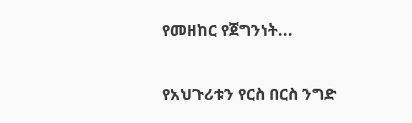የመዘከር የጀግንነት...

የአህጉሪቱን የርስ በርስ ንግድ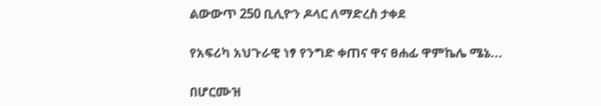ልውውጥ 250 ቢሊዮን ዶላር ለማድረስ ታቀደ

የአፍሪካ አህጉራዊ ነፃ የንግድ ቀጠና ዋና ፀሐፊ ዋምኬሌ ሜኔ...

በሆርሙዝ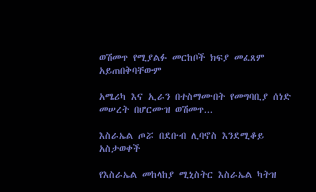ወሽመጥ የሚያልፉ መርከቦች ክፍያ መፈጸም አይጠበቅባቸውም

አሜሪካ እና ኢራን በተስማሙበት የመግባቢያ ሰነድ መሠረት በሆርሙዝ ወሽመጥ...

እስራኤል ጦሯ በደቡብ ሊባኖስ እንደሚቆይ አስታወቀች

የእስራኤል መከላከያ ሚኒስትር እስራኤል ካትዝ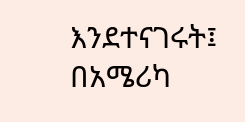እንደተናገሩት፤ በአሜሪካ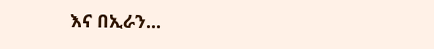እና በኢራን...